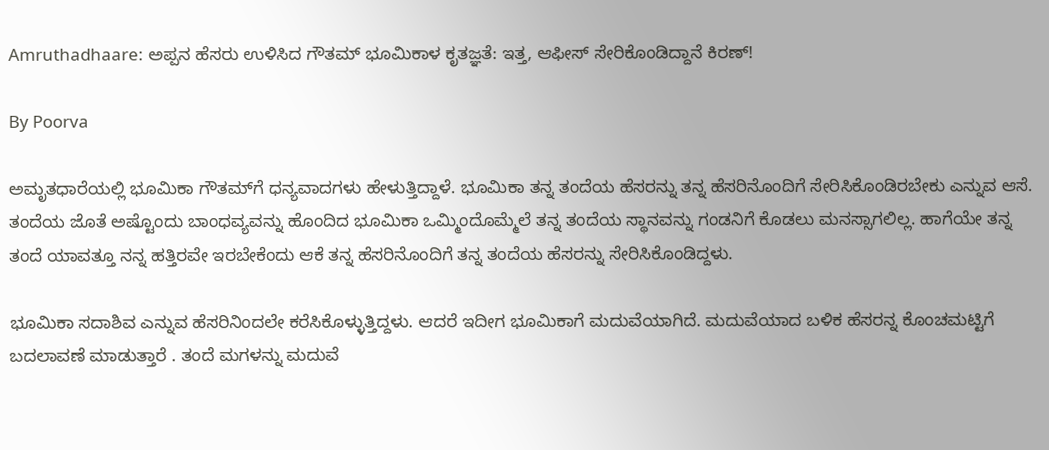Amruthadhaare: ಅಪ್ಪನ ಹೆಸರು ಉಳಿಸಿದ ಗೌತಮ್‌ ಭೂಮಿಕಾಳ ಕೃತಜ್ಞತೆ: ಇತ್ತ, ಆಫೀಸ್‌ ಸೇರಿಕೊಂಡಿದ್ದಾನೆ ಕಿರಣ್!

By Poorva

ಅಮೃತಧಾರೆಯಲ್ಲಿ ಭೂಮಿಕಾ ಗೌತಮ್‌ಗೆ ಧನ್ಯವಾದಗಳು ಹೇಳುತ್ತಿದ್ದಾಳೆ. ಭೂಮಿಕಾ ತನ್ನ ತಂದೆಯ ಹೆಸರನ್ನು ತನ್ನ ಹೆಸರಿನೊಂದಿಗೆ ಸೇರಿಸಿಕೊಂಡಿರಬೇಕು ಎನ್ನುವ ಆಸೆ. ತಂದೆಯ ಜೊತೆ ಅಷ್ಟೊಂದು ಬಾಂಧವ್ಯವನ್ನು ಹೊಂದಿದ ಭೂಮಿಕಾ ಒಮ್ಮಿಂದೊಮ್ಮೆಲೆ ತನ್ನ ತಂದೆಯ ಸ್ಥಾನವನ್ನು ಗಂಡನಿಗೆ ಕೊಡಲು ಮನಸ್ಸಾಗಲಿಲ್ಲ. ಹಾಗೆಯೇ ತನ್ನ ತಂದೆ ಯಾವತ್ತೂ ನನ್ನ ಹತ್ತಿರವೇ ಇರಬೇಕೆಂದು ಆಕೆ ತನ್ನ ಹೆಸರಿನೊಂದಿಗೆ ತನ್ನ ತಂದೆಯ ಹೆಸರನ್ನು ಸೇರಿಸಿಕೊಂಡಿದ್ದಳು.

ಭೂಮಿಕಾ ಸದಾಶಿವ ಎನ್ನುವ ಹೆಸರಿನಿಂದಲೇ ಕರೆಸಿಕೊಳ್ಳುತ್ತಿದ್ದಳು. ಆದರೆ ಇದೀಗ ಭೂಮಿಕಾಗೆ ಮದುವೆಯಾಗಿದೆ. ಮದುವೆಯಾದ ಬಳಿಕ ಹೆಸರನ್ನ ಕೊಂಚಮಟ್ಟಿಗೆ ಬದಲಾವಣೆ ಮಾಡುತ್ತಾರೆ . ತಂದೆ ಮಗಳನ್ನು ಮದುವೆ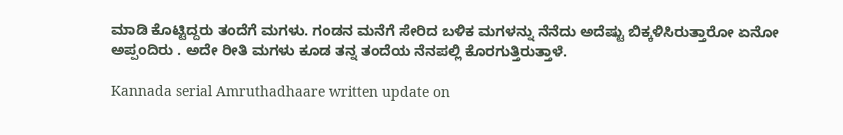ಮಾಡಿ ಕೊಟ್ಟಿದ್ದರು ತಂದೆಗೆ ಮಗಳು. ಗಂಡನ ಮನೆಗೆ ಸೇರಿದ ಬಳಿಕ ಮಗಳನ್ನು ನೆನೆದು ಅದೆಷ್ಟು ಬಿಕ್ಕಳಿಸಿರುತ್ತಾರೋ ಏನೋ ಅಪ್ಪಂದಿರು . ಅದೇ ರೀತಿ ಮಗಳು ಕೂಡ ತನ್ನ ತಂದೆಯ ನೆನಪಲ್ಲಿ ಕೊರಗುತ್ತಿರುತ್ತಾಳೆ.

Kannada serial Amruthadhaare written update on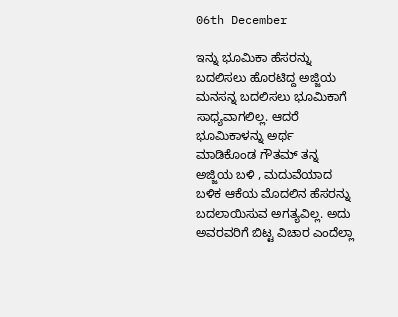06th December

ಇನ್ನು ಭೂಮಿಕಾ ಹೆಸರನ್ನು ಬದಲಿಸಲು ಹೊರಟಿದ್ದ ಅಜ್ಜಿಯ ಮನಸನ್ನ ಬದಲಿಸಲು ಭೂಮಿಕಾಗೆ ಸಾಧ್ಯವಾಗಲಿಲ್ಲ. ಆದರೆ ಭೂಮಿಕಾಳನ್ನು ಅರ್ಥ ಮಾಡಿಕೊಂಡ ಗೌತಮ್ ತನ್ನ ಅಜ್ಜಿಯ ಬಳಿ , ಮದುವೆಯಾದ ಬಳಿಕ ಆಕೆಯ ಮೊದಲಿನ ಹೆಸರನ್ನು ಬದಲಾಯಿಸುವ ಅಗತ್ಯವಿಲ್ಲ. ಅದು ಅವರವರಿಗೆ ಬಿಟ್ಟ ವಿಚಾರ ಎಂದೆಲ್ಲಾ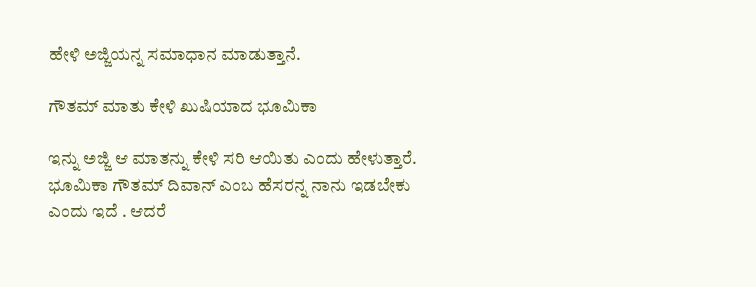ಹೇಳಿ ಅಜ್ಜಿಯನ್ನ ಸಮಾಧಾನ ಮಾಡುತ್ತಾನೆ.

ಗೌತಮ್ ಮಾತು ಕೇಳಿ ಖುಷಿಯಾದ ಭೂಮಿಕಾ

ಇನ್ನು ಅಜ್ಜಿ ಆ ಮಾತನ್ನು ಕೇಳಿ ಸರಿ ಆಯಿತು ಎಂದು ಹೇಳುತ್ತಾರೆ. ಭೂಮಿಕಾ ಗೌತಮ್ ದಿವಾನ್ ಎಂಬ ಹೆಸರನ್ನ ನಾನು ಇಡಬೇಕು ಎಂದು ಇದೆ . ಆದರೆ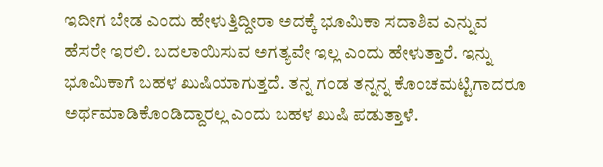ಇದೀಗ ಬೇಡ ಎಂದು ಹೇಳುತ್ತಿದ್ದೀರಾ ಅದಕ್ಕೆ ಭೂಮಿಕಾ ಸದಾಶಿವ ಎನ್ನುವ ಹೆಸರೇ ಇರಲಿ. ಬದಲಾಯಿಸುವ ಅಗತ್ಯವೇ ಇಲ್ಲ ಎಂದು ಹೇಳುತ್ತಾರೆ. ಇನ್ನು ಭೂಮಿಕಾಗೆ ಬಹಳ ಖುಷಿಯಾಗುತ್ತದೆ. ತನ್ನ ಗಂಡ ತನ್ನನ್ನ ಕೊಂಚಮಟ್ಟಿಗಾದರೂ ಅರ್ಥಮಾಡಿಕೊಂಡಿದ್ದಾರಲ್ಲ ಎಂದು ಬಹಳ ಖುಷಿ ಪಡುತ್ತಾಳೆ.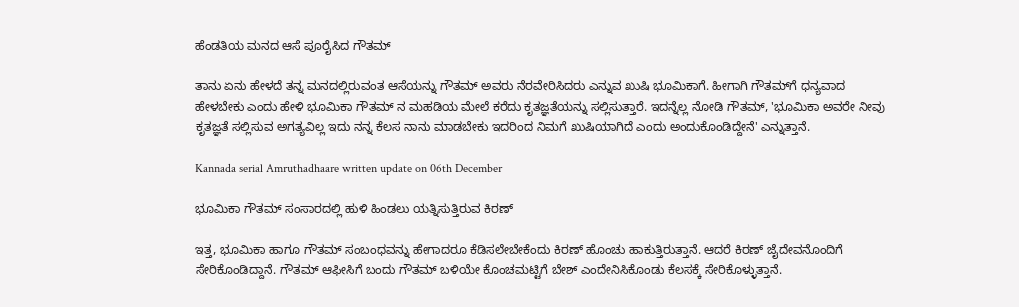ಹೆಂಡತಿಯ ಮನದ ಆಸೆ ಪೂರೈಸಿದ ಗೌತಮ್

ತಾನು ಏನು ಹೇಳದೆ ತನ್ನ ಮನದಲ್ಲಿರುವಂತ ಆಸೆಯನ್ನು ಗೌತಮ್ ಅವರು ನೆರವೇರಿಸಿದರು ಎನ್ನುವ ಖುಷಿ ಭೂಮಿಕಾಗೆ. ಹೀಗಾಗಿ ಗೌತಮ್‌ಗೆ ಧನ್ಯವಾದ ಹೇಳಬೇಕು ಎಂದು ಹೇಳಿ ಭೂಮಿಕಾ ಗೌತಮ್ ನ ಮಹಡಿಯ ಮೇಲೆ ಕರೆದು ಕೃತಜ್ಞತೆಯನ್ನು ಸಲ್ಲಿಸುತ್ತಾರೆ. ಇದನ್ನೆಲ್ಲ ನೋಡಿ ಗೌತಮ್, 'ಭೂಮಿಕಾ ಅವರೇ ನೀವು ಕೃತಜ್ಞತೆ ಸಲ್ಲಿಸುವ ಅಗತ್ಯವಿಲ್ಲ ಇದು ನನ್ನ ಕೆಲಸ ನಾನು ಮಾಡಬೇಕು ಇದರಿಂದ ನಿಮಗೆ ಖುಷಿಯಾಗಿದೆ ಎಂದು ಅಂದುಕೊಂಡಿದ್ದೇನೆ' ಎನ್ನುತ್ತಾನೆ.

Kannada serial Amruthadhaare written update on 06th December

ಭೂಮಿಕಾ ಗೌತಮ್ ಸಂಸಾರದಲ್ಲಿ ಹುಳಿ ಹಿಂಡಲು ಯತ್ನಿಸುತ್ತಿರುವ ಕಿರಣ್

ಇತ್ತ, ಭೂಮಿಕಾ ಹಾಗೂ ಗೌತಮ್ ಸಂಬಂಧವನ್ನು ಹೇಗಾದರೂ ಕೆಡಿಸಲೇಬೇಕೆಂದು ಕಿರಣ್ ಹೊಂಚು ಹಾಕುತ್ತಿರುತ್ತಾನೆ. ಆದರೆ ಕಿರಣ್ ಜೈದೇವನೊಂದಿಗೆ ಸೇರಿಕೊಂಡಿದ್ದಾನೆ. ಗೌತಮ್ ಆಫೀಸಿಗೆ ಬಂದು ಗೌತಮ್ ಬಳಿಯೇ ಕೊಂಚಮಟ್ಟಿಗೆ ಬೇಶ್ ಎಂದೇನಿಸಿಕೊಂಡು ಕೆಲಸಕ್ಕೆ ಸೇರಿಕೊಳ್ಳುತ್ತಾನೆ.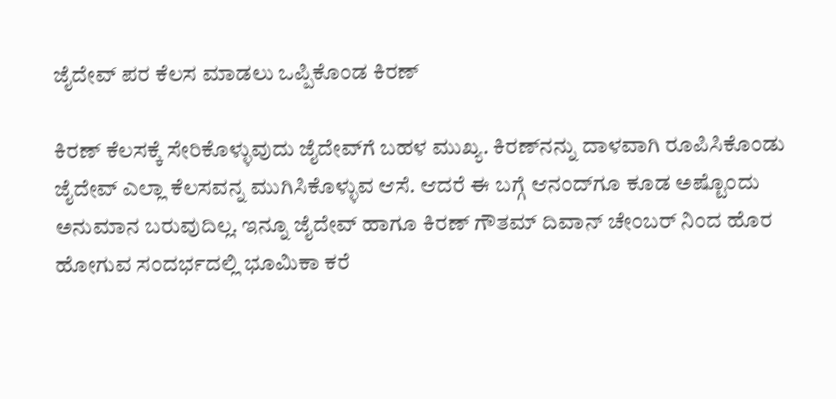ಜೈದೇವ್ ಪರ ಕೆಲಸ ಮಾಡಲು ಒಪ್ಪಿಕೊಂಡ ಕಿರಣ್

ಕಿರಣ್ ಕೆಲಸಕ್ಕೆ ಸೇರಿಕೊಳ್ಳುವುದು ಜೈದೇವ್‌ಗೆ ಬಹಳ ಮುಖ್ಯ. ಕಿರಣ್‌ನನ್ನು ದಾಳವಾಗಿ ರೂಪಿಸಿಕೊಂಡು ಜೈದೇವ್ ಎಲ್ಲಾ ಕೆಲಸವನ್ನ ಮುಗಿಸಿಕೊಳ್ಳುವ ಆಸೆ. ಆದರೆ ಈ ಬಗ್ಗೆ ಆನಂದ್‌ಗೂ ಕೂಡ ಅಷ್ಟೊಂದು ಅನುಮಾನ ಬರುವುದಿಲ್ಲ. ಇನ್ನೂ ಜೈದೇವ್ ಹಾಗೂ ಕಿರಣ್ ಗೌತಮ್ ದಿವಾನ್ ಚೇಂಬರ್ ನಿಂದ ಹೊರ ಹೋಗುವ ಸಂದರ್ಭದಲ್ಲಿ ಭೂಮಿಕಾ ಕರೆ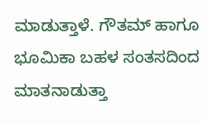ಮಾಡುತ್ತಾಳೆ. ಗೌತಮ್ ಹಾಗೂ ಭೂಮಿಕಾ ಬಹಳ ಸಂತಸದಿಂದ ಮಾತನಾಡುತ್ತಾ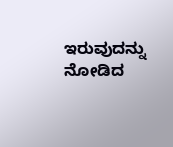ಇರುವುದನ್ನು ನೋಡಿದ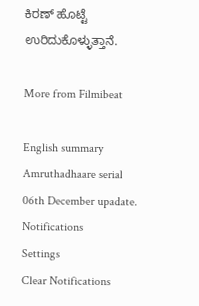ಕಿರಣ್ ಹೊಟ್ಟೆ ಉರಿದುಕೊಳ್ಳುತ್ತಾನೆ.

More from Filmibeat

English summary
Amruthadhaare serial 06th December upadate.
Notifications
Settings
Clear Notifications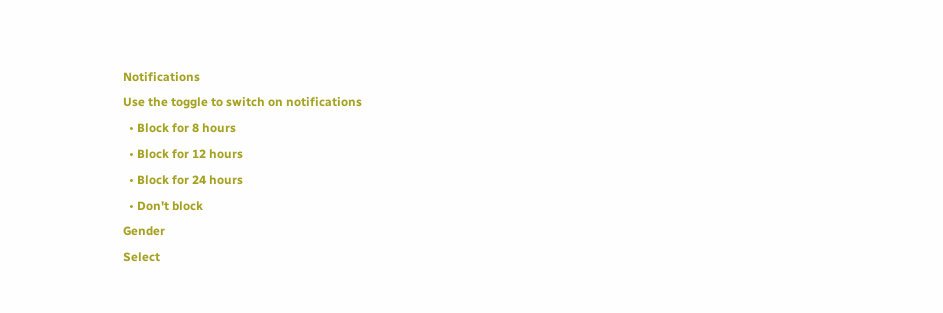Notifications
Use the toggle to switch on notifications
  • Block for 8 hours
  • Block for 12 hours
  • Block for 24 hours
  • Don't block
Gender
Select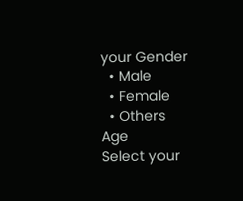your Gender
  • Male
  • Female
  • Others
Age
Select your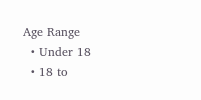Age Range
  • Under 18
  • 18 to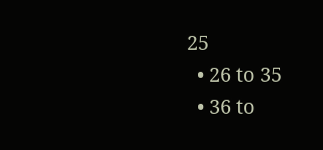25
  • 26 to 35
  • 36 to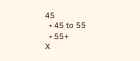45
  • 45 to 55
  • 55+
X